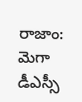రాజాం: మెగా డీఎస్సీ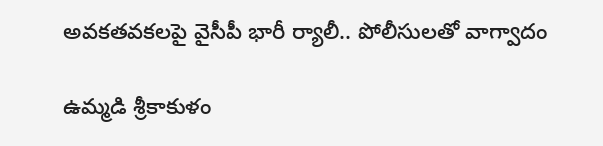అవకతవకలపై వైసీపీ భారీ ర్యాలీ.. పోలీసులతో వాగ్వాదం

ఉమ్మడి శ్రీకాకుళం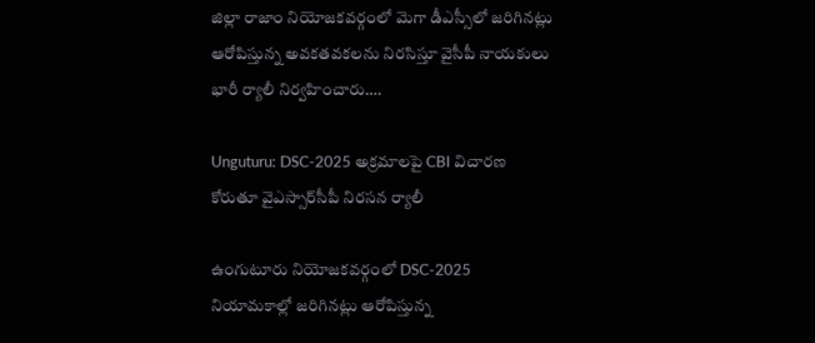జిల్లా రాజాం నియోజకవర్గంలో మెగా డీఎస్సీలో జరిగినట్లు ఆరోపిస్తున్న అవకతవకలను నిరసిస్తూ వైసీపీ నాయకులు భారీ ర్యాలీ నిర్వహించారు.…

Unguturu: DSC-2025 అక్రమాలపై CBI విచారణ కోరుతూ వైఎస్సార్‌సీపీ నిరసన ర్యాలీ

ఉంగుటూరు నియోజకవర్గంలో DSC-2025 నియామకాల్లో జరిగినట్లు ఆరోపిస్తున్న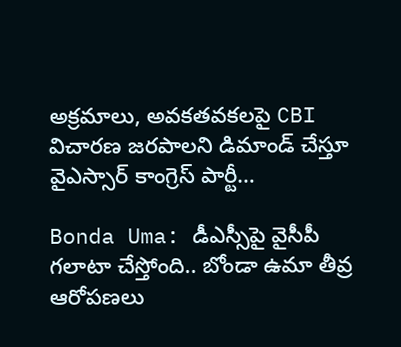అక్రమాలు, అవకతవకలపై CBI విచారణ జరపాలని డిమాండ్ చేస్తూ వైఎస్సార్ కాంగ్రెస్ పార్టీ…

Bonda Uma: డీఎస్సీపై వైసీపీ గలాటా చేస్తోంది.. బోండా ఉమా తీవ్ర ఆరోపణలు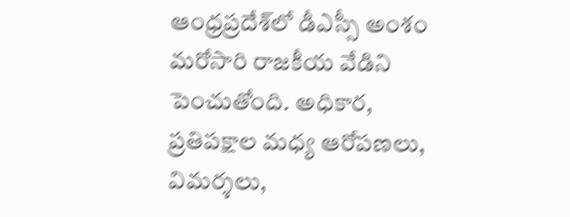ఆంధ్రప్రదేశ్‌లో డీఎస్సీ అంశం మరోసారి రాజకీయ వేడిని పెంచుతోంది. అధికార, ప్రతిపక్షాల మధ్య ఆరోపణలు, విమర్శలు,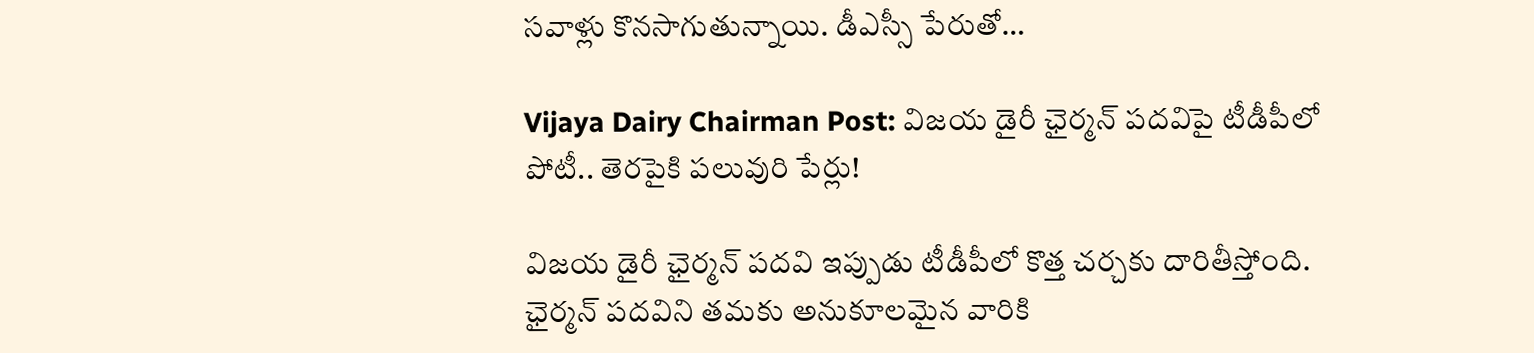సవాళ్లు కొనసాగుతున్నాయి. డీఎస్సీ పేరుతో…

Vijaya Dairy Chairman Post: విజయ డైరీ ఛైర్మన్ పదవిపై టీడీపీలో పోటీ.. తెరపైకి పలువురి పేర్లు!

విజయ డైరీ ఛైర్మన్ పదవి ఇప్పుడు టీడీపీలో కొత్త చర్చకు దారితీస్తోంది. ఛైర్మన్ పదవిని తమకు అనుకూలమైన వారికి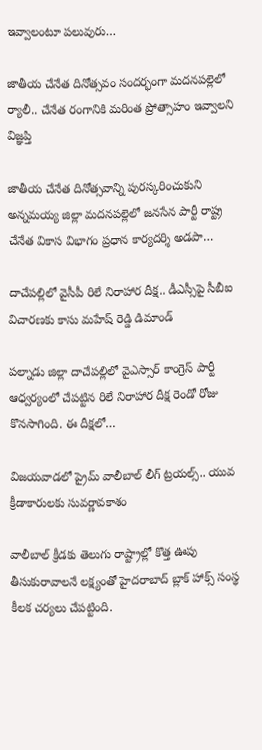ఇవ్వాలంటూ పలువురు…

జాతీయ చేనేత దినోత్సవం సందర్భంగా మదనపల్లెలో ర్యాలీ.. చేనేత రంగానికి మరింత ప్రోత్సాహం ఇవ్వాలని విజ్ఞప్తి

జాతీయ చేనేత దినోత్సవాన్ని పురస్కరించుకుని అన్నమయ్య జిల్లా మదనపల్లెలో జనసేన పార్టీ రాష్ట్ర చేనేత వికాస విభాగం ప్రధాన కార్యదర్శి అడపా…

దాచేపల్లిలో వైసీపీ రిలే నిరాహార దీక్ష.. డీఎస్సీపై సీబీఐ విచారణకు కాసు మహేష్ రెడ్డి డిమాండ్

పల్నాడు జిల్లా దాచేపల్లిలో వైఎస్సార్ కాంగ్రెస్ పార్టీ ఆధ్వర్యంలో చేపట్టిన రిలే నిరాహార దీక్ష రెండో రోజు కొనసాగింది. ఈ దీక్షలో…

విజయవాడలో ప్రైమ్ వాలీబాల్ లీగ్ ట్రయల్స్.. యువ క్రీడాకారులకు సువర్ణావకాశం

వాలీబాల్ క్రీడకు తెలుగు రాష్ట్రాల్లో కొత్త ఊపు తీసుకురావాలనే లక్ష్యంతో హైదరాబాద్ బ్లాక్ హాక్స్ సంస్థ కీలక చర్యలు చేపట్టింది.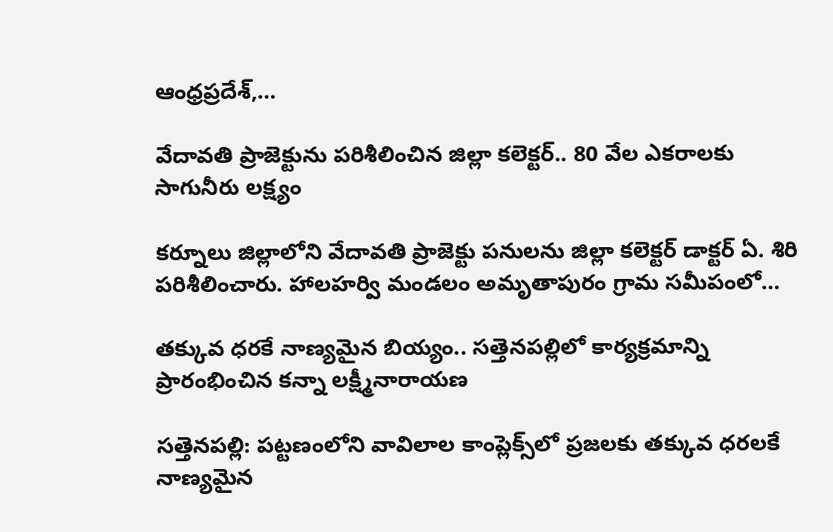ఆంధ్రప్రదేశ్,…

వేదావతి ప్రాజెక్టును పరిశీలించిన జిల్లా కలెక్టర్.. 80 వేల ఎకరాలకు సాగునీరు లక్ష్యం

కర్నూలు జిల్లాలోని వేదావతి ప్రాజెక్టు పనులను జిల్లా కలెక్టర్ డాక్టర్ ఏ. శిరి పరిశీలించారు. హాలహర్వి మండలం అమృతాపురం గ్రామ సమీపంలో…

తక్కువ ధరకే నాణ్యమైన బియ్యం.. సత్తెనపల్లిలో కార్యక్రమాన్ని ప్రారంభించిన కన్నా లక్ష్మీనారాయణ

సత్తెనపల్లి: పట్టణంలోని వావిలాల కాంప్లెక్స్‌లో ప్రజలకు తక్కువ ధరలకే నాణ్యమైన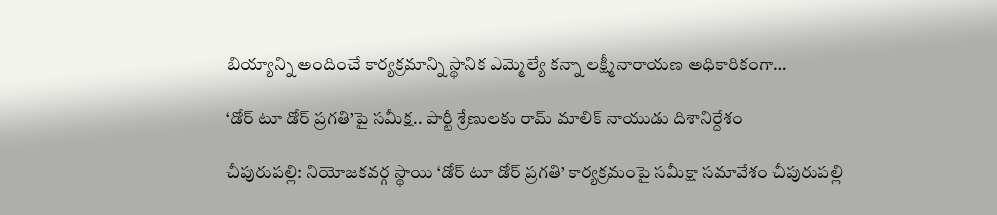బియ్యాన్ని అందించే కార్యక్రమాన్ని స్థానిక ఎమ్మెల్యే కన్నా లక్ష్మీనారాయణ అధికారికంగా…

‘డోర్ టూ డోర్ ప్రగతి’పై సమీక్ష.. పార్టీ శ్రేణులకు రామ్ మాలిక్ నాయుడు దిశానిర్దేశం

చీపురుపల్లి: నియోజకవర్గ స్థాయి ‘డోర్ టూ డోర్ ప్రగతి’ కార్యక్రమంపై సమీక్షా సమావేశం చీపురుపల్లి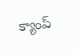క్యాంప్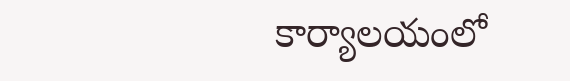కార్యాలయంలో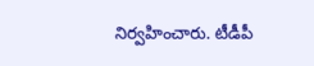నిర్వహించారు. టీడీపీ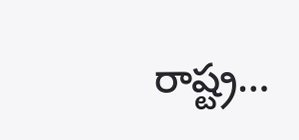రాష్ట్ర…